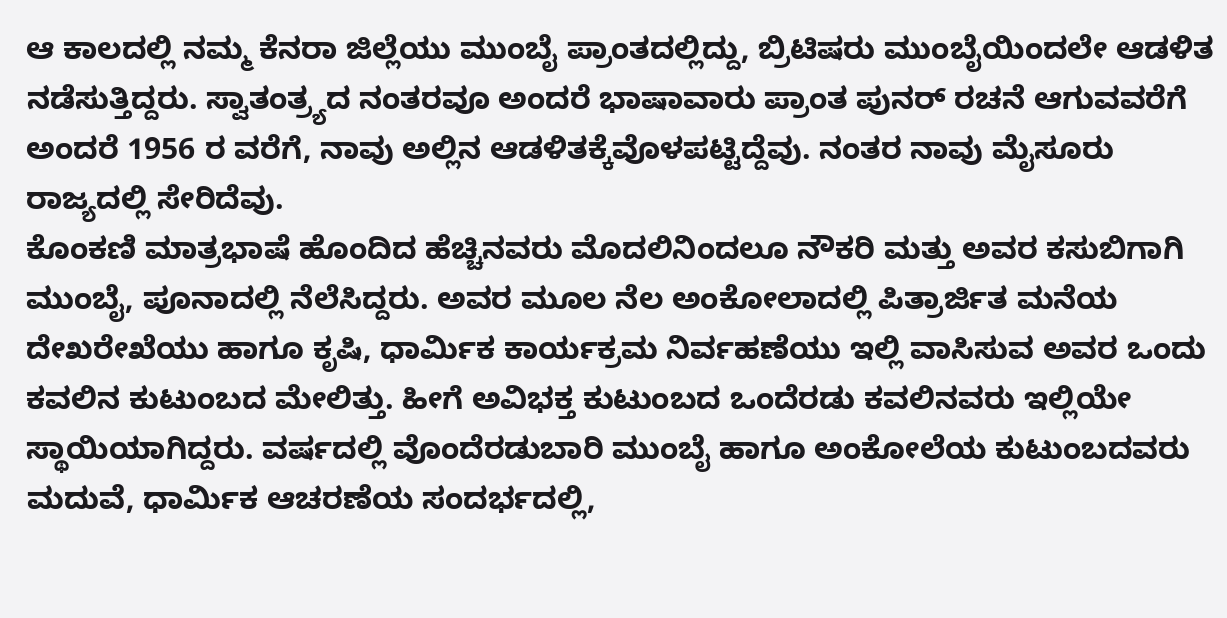ಆ ಕಾಲದಲ್ಲಿ ನಮ್ಮ ಕೆನರಾ ಜಿಲ್ಲೆಯು ಮುಂಬೈ ಪ್ರಾಂತದಲ್ಲಿದ್ದು, ಬ್ರಿಟಿಷರು ಮುಂಬೈಯಿಂದಲೇ ಆಡಳಿತ ನಡೆಸುತ್ತಿದ್ದರು. ಸ್ವಾತಂತ್ರ್ಯದ ನಂತರವೂ ಅಂದರೆ ಭಾಷಾವಾರು ಪ್ರಾಂತ ಪುನರ್ ರಚನೆ ಆಗುವವರೆಗೆ ಅಂದರೆ 1956 ರ ವರೆಗೆ, ನಾವು ಅಲ್ಲಿನ ಆಡಳಿತಕ್ಕೆವೊಳಪಟ್ಟಿದ್ದೆವು. ನಂತರ ನಾವು ಮೈಸೂರು ರಾಜ್ಯದಲ್ಲಿ ಸೇರಿದೆವು.
ಕೊಂಕಣಿ ಮಾತ್ರಭಾಷೆ ಹೊಂದಿದ ಹೆಚ್ಚಿನವರು ಮೊದಲಿನಿಂದಲೂ ನೌಕರಿ ಮತ್ತು ಅವರ ಕಸುಬಿಗಾಗಿ ಮುಂಬೈ, ಪೂನಾದಲ್ಲಿ ನೆಲೆಸಿದ್ದರು. ಅವರ ಮೂಲ ನೆಲ ಅಂಕೋಲಾದಲ್ಲಿ ಪಿತ್ರಾರ್ಜಿತ ಮನೆಯ ದೇಖರೇಖೆಯು ಹಾಗೂ ಕೃಷಿ, ಧಾರ್ಮಿಕ ಕಾರ್ಯಕ್ರಮ ನಿರ್ವಹಣೆಯು ಇಲ್ಲಿ ವಾಸಿಸುವ ಅವರ ಒಂದು ಕವಲಿನ ಕುಟುಂಬದ ಮೇಲಿತ್ತು. ಹೀಗೆ ಅವಿಭಕ್ತ ಕುಟುಂಬದ ಒಂದೆರಡು ಕವಲಿನವರು ಇಲ್ಲಿಯೇ ಸ್ಥಾಯಿಯಾಗಿದ್ದರು. ವರ್ಷದಲ್ಲಿ ವೊಂದೆರಡುಬಾರಿ ಮುಂಬೈ ಹಾಗೂ ಅಂಕೋಲೆಯ ಕುಟುಂಬದವರು ಮದುವೆ, ಧಾರ್ಮಿಕ ಆಚರಣೆಯ ಸಂದರ್ಭದಲ್ಲಿ,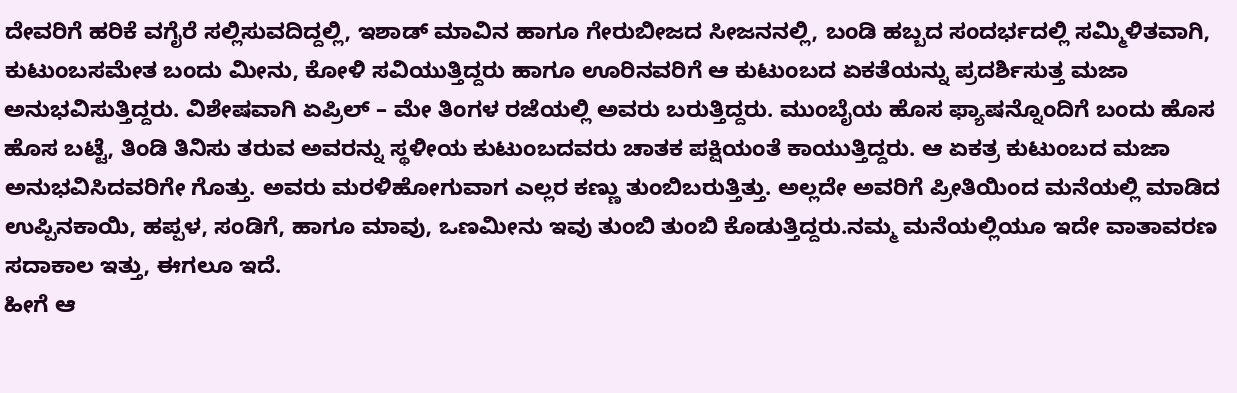ದೇವರಿಗೆ ಹರಿಕೆ ವಗೈರೆ ಸಲ್ಲಿಸುವದಿದ್ದಲ್ಲಿ, ಇಶಾಡ್ ಮಾವಿನ ಹಾಗೂ ಗೇರುಬೀಜದ ಸೀಜನನಲ್ಲಿ, ಬಂಡಿ ಹಬ್ಬದ ಸಂದರ್ಭದಲ್ಲಿ ಸಮ್ಮಿಳಿತವಾಗಿ, ಕುಟುಂಬಸಮೇತ ಬಂದು ಮೀನು, ಕೋಳಿ ಸವಿಯುತ್ತಿದ್ದರು ಹಾಗೂ ಊರಿನವರಿಗೆ ಆ ಕುಟುಂಬದ ಏಕತೆಯನ್ನು ಪ್ರದರ್ಶಿಸುತ್ತ ಮಜಾ ಅನುಭವಿಸುತ್ತಿದ್ದರು. ವಿಶೇಷವಾಗಿ ಏಪ್ರಿಲ್ – ಮೇ ತಿಂಗಳ ರಜೆಯಲ್ಲಿ ಅವರು ಬರುತ್ತಿದ್ದರು. ಮುಂಬೈಯ ಹೊಸ ಫ್ಯಾಷನ್ನೊಂದಿಗೆ ಬಂದು ಹೊಸ ಹೊಸ ಬಟ್ಟೆ, ತಿಂಡಿ ತಿನಿಸು ತರುವ ಅವರನ್ನು ಸ್ಥಳೀಯ ಕುಟುಂಬದವರು ಚಾತಕ ಪಕ್ಷಿಯಂತೆ ಕಾಯುತ್ತಿದ್ದರು. ಆ ಏಕತ್ರ ಕುಟುಂಬದ ಮಜಾ ಅನುಭವಿಸಿದವರಿಗೇ ಗೊತ್ತು. ಅವರು ಮರಳಿಹೋಗುವಾಗ ಎಲ್ಲರ ಕಣ್ಣು ತುಂಬಿಬರುತ್ತಿತ್ತು. ಅಲ್ಲದೇ ಅವರಿಗೆ ಪ್ರೀತಿಯಿಂದ ಮನೆಯಲ್ಲಿ ಮಾಡಿದ ಉಪ್ಪಿನಕಾಯಿ, ಹಪ್ಪಳ, ಸಂಡಿಗೆ, ಹಾಗೂ ಮಾವು, ಒಣಮೀನು ಇವು ತುಂಬಿ ತುಂಬಿ ಕೊಡುತ್ತಿದ್ದರು.ನಮ್ಮ ಮನೆಯಲ್ಲಿಯೂ ಇದೇ ವಾತಾವರಣ ಸದಾಕಾಲ ಇತ್ತು, ಈಗಲೂ ಇದೆ.
ಹೀಗೆ ಆ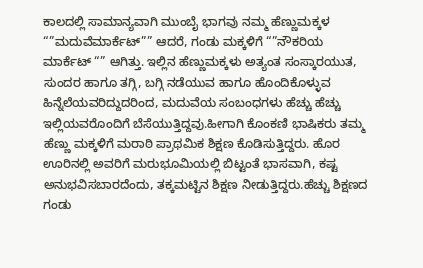ಕಾಲದಲ್ಲಿ ಸಾಮಾನ್ಯವಾಗಿ ಮುಂಬೈ ಭಾಗವು ನಮ್ಮ ಹೆಣ್ಣುಮಕ್ಕಳ “”ಮದುವೆಮಾರ್ಕೆಟ್”” ಆದರೆ, ಗಂಡು ಮಕ್ಕಳಿಗೆ “”ನೌಕರಿಯ ಮಾರ್ಕೆಟ್ “” ಆಗಿತ್ತು. ಇಲ್ಲಿನ ಹೆಣ್ಣುಮಕ್ಕಳು ಅತ್ಯಂತ ಸಂಸ್ಕಾರಯುತ, ಸುಂದರ ಹಾಗೂ ತಗ್ಗಿ, ಬಗ್ಗಿ ನಡೆಯುವ ಹಾಗೂ ಹೊಂದಿಕೊಳ್ಳುವ ಹಿನ್ನೆಲೆಯವರಿದ್ದುದರಿಂದ, ಮದುವೆಯ ಸಂಬಂಧಗಳು ಹೆಚ್ಚು ಹೆಚ್ಚು ಇಲ್ಲಿಯವರೊಂದಿಗೆ ಬೆಸೆಯುತ್ತಿದ್ದವು.ಹೀಗಾಗಿ ಕೊಂಕಣಿ ಭಾಷಿಕರು ತಮ್ಮ ಹೆಣ್ಣು ಮಕ್ಕಳಿಗೆ ಮರಾಠಿ ಪ್ರಾಥಮಿಕ ಶಿಕ್ಷಣ ಕೊಡಿಸುತ್ತಿದ್ದರು. ಹೊರ ಊರಿನಲ್ಲಿ ಅವರಿಗೆ ಮರುಭೂಮಿಯಲ್ಲಿ ಬಿಟ್ಟಂತೆ ಭಾಸವಾಗಿ, ಕಷ್ಟ ಅನುಭವಿಸಬಾರದೆಂದು, ತಕ್ಕಮಟ್ಟಿನ ಶಿಕ್ಷಣ ನೀಡುತ್ತಿದ್ದರು.ಹೆಚ್ಚು ಶಿಕ್ಷಣದ ಗಂಡು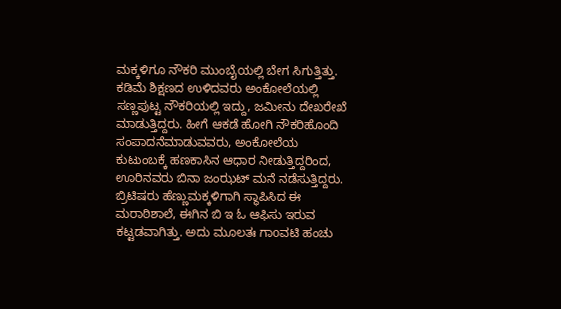ಮಕ್ಕಳಿಗೂ ನೌಕರಿ ಮುಂಬೈಯಲ್ಲಿ ಬೇಗ ಸಿಗುತ್ತಿತ್ತು. ಕಡಿಮೆ ಶಿಕ್ಷಣದ ಉಳಿದವರು ಅಂಕೋಲೆಯಲ್ಲಿ ಸಣ್ಣಪುಟ್ಟ ನೌಕರಿಯಲ್ಲಿ ಇದ್ದು, ಜಮೀನು ದೇಖರೇಖೆ ಮಾಡುತ್ತಿದ್ದರು. ಹೀಗೆ ಆಕಡೆ ಹೋಗಿ ನೌಕರಿಹೊಂದಿ ಸಂಪಾದನೆಮಾಡುವವರು, ಅಂಕೋಲೆಯ ಕುಟುಂಬಕ್ಕೆ ಹಣಕಾಸಿನ ಆಧಾರ ನೀಡುತ್ತಿದ್ದರಿಂದ, ಊರಿನವರು ಬಿನಾ ಜಂಝಟ್ ಮನೆ ನಡೆಸುತ್ತಿದ್ದರು.
ಬ್ರಿಟಿಷರು ಹೆಣ್ಣುಮಕ್ಕಳಿಗಾಗಿ ಸ್ಥಾಪಿಸಿದ ಈ ಮರಾಠಿಶಾಲೆ, ಈಗಿನ ಬಿ ಇ ಓ ಆಫಿಸು ಇರುವ ಕಟ್ಟಡವಾಗಿತ್ತು. ಅದು ಮೂಲತಃ ಗಾoವಟಿ ಹಂಚು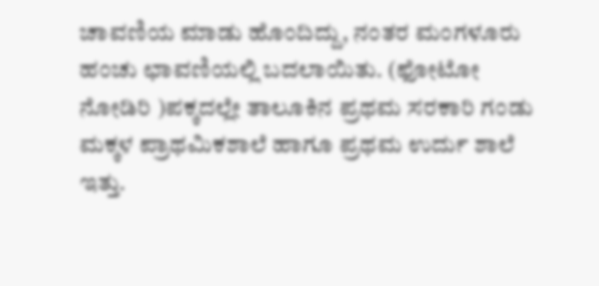ಚಾವಣಿಯ ಮಾಡು ಹೊಂದಿದ್ದು, ನಂತರ ಮಂಗಳೂರು ಹಂಚು ಛಾವಣಿಯಲ್ಲಿ ಬದಲಾಯಿತು. (ಫೋಟೋ ನೋಡಿರಿ )ಪಕ್ಕದಲ್ಲೇ ತಾಲೂಕಿನ ಪ್ರಥಮ ಸರಕಾರಿ ಗಂಡು ಮಕ್ಕಳ ಪ್ರಾಥಮಿಕಶಾಲೆ ಹಾಗೂ ಪ್ರಥಮ ಉರ್ದು ಶಾಲೆ ಇತ್ತು.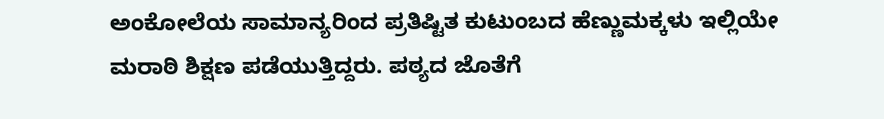ಅಂಕೋಲೆಯ ಸಾಮಾನ್ಯರಿಂದ ಪ್ರತಿಷ್ಟಿತ ಕುಟುಂಬದ ಹೆಣ್ಣುಮಕ್ಕಳು ಇಲ್ಲಿಯೇ ಮರಾಠಿ ಶಿಕ್ಷಣ ಪಡೆಯುತ್ತಿದ್ದರು. ಪಠ್ಯದ ಜೊತೆಗೆ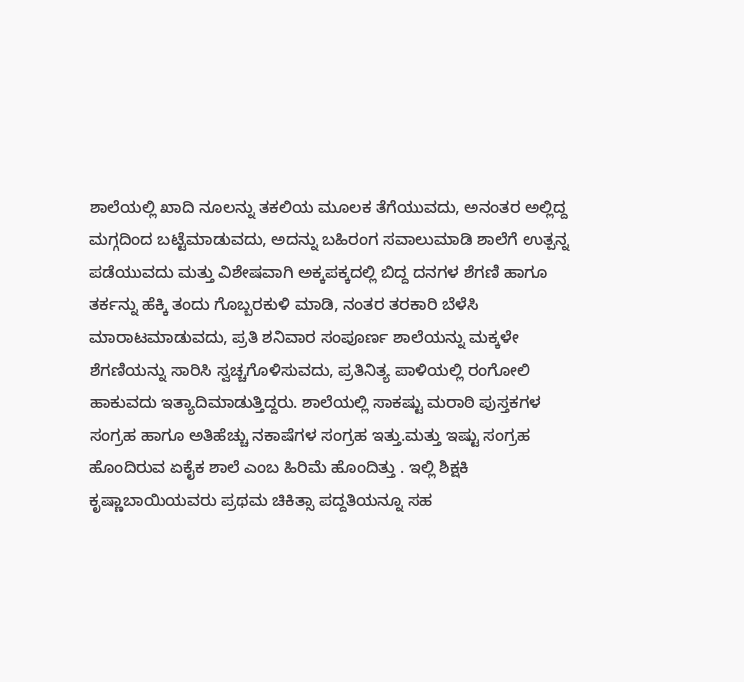ಶಾಲೆಯಲ್ಲಿ ಖಾದಿ ನೂಲನ್ನು ತಕಲಿಯ ಮೂಲಕ ತೆಗೆಯುವದು, ಅನಂತರ ಅಲ್ಲಿದ್ದ ಮಗ್ಗದಿಂದ ಬಟ್ಟೆಮಾಡುವದು, ಅದನ್ನು ಬಹಿರಂಗ ಸವಾಲುಮಾಡಿ ಶಾಲೆಗೆ ಉತ್ಪನ್ನ ಪಡೆಯುವದು ಮತ್ತು ವಿಶೇಷವಾಗಿ ಅಕ್ಕಪಕ್ಕದಲ್ಲಿ ಬಿದ್ದ ದನಗಳ ಶೆಗಣಿ ಹಾಗೂ ತರ್ಕನ್ನು ಹೆಕ್ಕಿ ತಂದು ಗೊಬ್ಬರಕುಳಿ ಮಾಡಿ, ನಂತರ ತರಕಾರಿ ಬೆಳೆಸಿ ಮಾರಾಟಮಾಡುವದು, ಪ್ರತಿ ಶನಿವಾರ ಸಂಪೂರ್ಣ ಶಾಲೆಯನ್ನು ಮಕ್ಕಳೇ ಶೆಗಣಿಯನ್ನು ಸಾರಿಸಿ ಸ್ವಚ್ಚಗೊಳಿಸುವದು, ಪ್ರತಿನಿತ್ಯ ಪಾಳಿಯಲ್ಲಿ ರಂಗೋಲಿ ಹಾಕುವದು ಇತ್ಯಾದಿಮಾಡುತ್ತಿದ್ದರು. ಶಾಲೆಯಲ್ಲಿ ಸಾಕಷ್ಟು ಮರಾಠಿ ಪುಸ್ತಕಗಳ ಸಂಗ್ರಹ ಹಾಗೂ ಅತಿಹೆಚ್ಚು ನಕಾಷೆಗಳ ಸಂಗ್ರಹ ಇತ್ತು.ಮತ್ತು ಇಷ್ಟು ಸಂಗ್ರಹ ಹೊಂದಿರುವ ಏಕೈಕ ಶಾಲೆ ಎಂಬ ಹಿರಿಮೆ ಹೊಂದಿತ್ತು . ಇಲ್ಲಿ ಶಿಕ್ಷಕಿ ಕೃಷ್ಣಾಬಾಯಿಯವರು ಪ್ರಥಮ ಚಿಕಿತ್ಸಾ ಪದ್ದತಿಯನ್ನೂ ಸಹ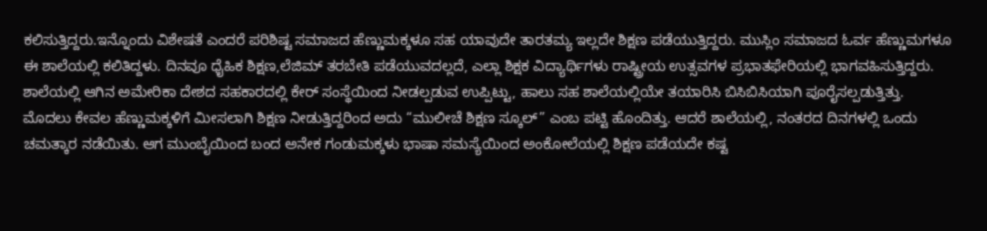ಕಲಿಸುತ್ತಿದ್ದರು.ಇನ್ನೊಂದು ವಿಶೇಷತೆ ಎಂದರೆ ಪರಿಶಿಷ್ಟ ಸಮಾಜದ ಹೆಣ್ಣುಮಕ್ಕಳೂ ಸಹ ಯಾವುದೇ ತಾರತಮ್ಯ ಇಲ್ಲದೇ ಶಿಕ್ಷಣ ಪಡೆಯುತ್ತಿದ್ದರು. ಮುಸ್ಲಿಂ ಸಮಾಜದ ಓರ್ವ ಹೆಣ್ಣುಮಗಳೂ ಈ ಶಾಲೆಯಲ್ಲಿ ಕಲಿತಿದ್ದಳು. ದಿನವೂ ಧೈಹಿಕ ಶಿಕ್ಷಣ,ಲೆಜಿಮ್ ತರಬೇತಿ ಪಡೆಯುವದಲ್ಲದೆ, ಎಲ್ಲಾ ಶಿಕ್ಷಕ ವಿದ್ಯಾರ್ಥಿಗಳು ರಾಷ್ಟ್ರೀಯ ಉತ್ಸವಗಳ ಪ್ರಭಾತಫೇರಿಯಲ್ಲಿ ಭಾಗವಹಿಸುತ್ತಿದ್ದರು. ಶಾಲೆಯಲ್ಲಿ ಆಗಿನ ಅಮೇರಿಕಾ ದೇಶದ ಸಹಕಾರದಲ್ಲಿ ಕೇರ್ ಸಂಸ್ಥೆಯಿಂದ ನೀಡಲ್ಪಡುವ ಉಪ್ಪಿಟ್ಟು, ಹಾಲು ಸಹ ಶಾಲೆಯಲ್ಲಿಯೇ ತಯಾರಿಸಿ ಬಿಸಿಬಿಸಿಯಾಗಿ ಪೂರೈಸಲ್ಪಡುತ್ತಿತ್ತು.
ಮೊದಲು ಕೇವಲ ಹೆಣ್ಣುಮಕ್ಕಳಿಗೆ ಮೀಸಲಾಗಿ ಶಿಕ್ಷಣ ನೀಡುತ್ತಿದ್ದರಿಂದ ಅದು “ಮುಲೀಚೆ ಶಿಕ್ಷಣ ಸ್ಕೂಲ್” ಎಂಬ ಪಟ್ಟಿ ಹೊಂದಿತ್ತು. ಆದರೆ ಶಾಲೆಯಲ್ಲಿ, ನಂತರದ ದಿನಗಳಲ್ಲಿ ಒಂದು ಚಮತ್ಕಾರ ನಡೆಯಿತು. ಆಗ ಮುಂಬೈಯಿಂದ ಬಂದ ಅನೇಕ ಗಂಡುಮಕ್ಕಳು ಭಾಷಾ ಸಮಸ್ಯೆಯಿಂದ ಅಂಕೋಲೆಯಲ್ಲಿ ಶಿಕ್ಷಣ ಪಡೆಯದೇ ಕಷ್ಟ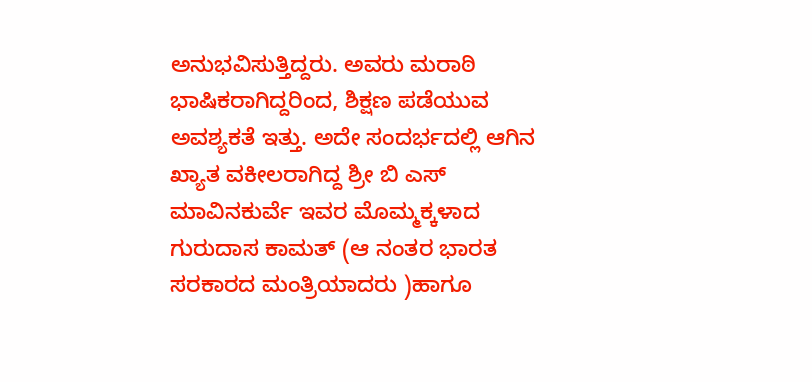ಅನುಭವಿಸುತ್ತಿದ್ದರು. ಅವರು ಮರಾಠಿ ಭಾಷಿಕರಾಗಿದ್ದರಿಂದ, ಶಿಕ್ಷಣ ಪಡೆಯುವ ಅವಶ್ಯಕತೆ ಇತ್ತು. ಅದೇ ಸಂದರ್ಭದಲ್ಲಿ ಆಗಿನ ಖ್ಯಾತ ವಕೀಲರಾಗಿದ್ದ ಶ್ರೀ ಬಿ ಎಸ್ ಮಾವಿನಕುರ್ವೆ ಇವರ ಮೊಮ್ಮಕ್ಕಳಾದ ಗುರುದಾಸ ಕಾಮತ್ (ಆ ನಂತರ ಭಾರತ ಸರಕಾರದ ಮಂತ್ರಿಯಾದರು )ಹಾಗೂ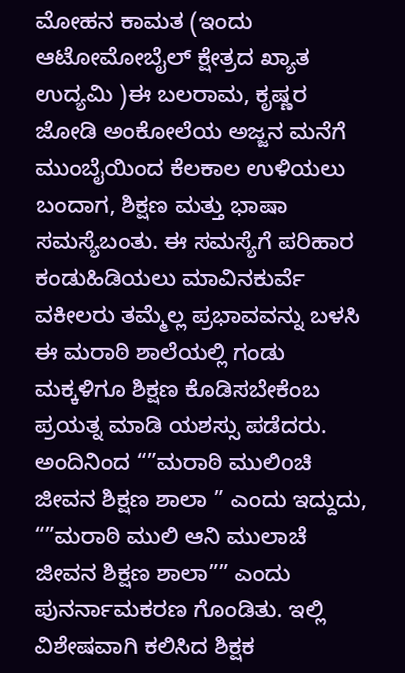ಮೋಹನ ಕಾಮತ (ಇಂದು ಆಟೋಮೋಬೈಲ್ ಕ್ಷೇತ್ರದ ಖ್ಯಾತ ಉದ್ಯಮಿ )ಈ ಬಲರಾಮ, ಕೃಷ್ಣರ ಜೋಡಿ ಅಂಕೋಲೆಯ ಅಜ್ಜನ ಮನೆಗೆ ಮುಂಬೈಯಿಂದ ಕೆಲಕಾಲ ಉಳಿಯಲು ಬಂದಾಗ, ಶಿಕ್ಷಣ ಮತ್ತು ಭಾಷಾ ಸಮಸ್ಯೆಬಂತು. ಈ ಸಮಸ್ಯೆಗೆ ಪರಿಹಾರ ಕಂಡುಹಿಡಿಯಲು ಮಾವಿನಕುರ್ವೆ ವಕೀಲರು ತಮ್ಮೆಲ್ಲ ಪ್ರಭಾವವನ್ನು ಬಳಸಿ ಈ ಮರಾಠಿ ಶಾಲೆಯಲ್ಲಿ ಗಂಡು ಮಕ್ಕಳಿಗೂ ಶಿಕ್ಷಣ ಕೊಡಿಸಬೇಕೆಂಬ ಪ್ರಯತ್ನ ಮಾಡಿ ಯಶಸ್ಸು ಪಡೆದರು. ಅಂದಿನಿಂದ “”ಮರಾಠಿ ಮುಲಿoಚಿ ಜೀವನ ಶಿಕ್ಷಣ ಶಾಲಾ ” ಎಂದು ಇದ್ದುದು, “”ಮರಾಠಿ ಮುಲಿ ಆನಿ ಮುಲಾಚೆ ಜೀವನ ಶಿಕ್ಷಣ ಶಾಲಾ”” ಎಂದು ಪುನರ್ನಾಮಕರಣ ಗೊಂಡಿತು. ಇಲ್ಲಿ ವಿಶೇಷವಾಗಿ ಕಲಿಸಿದ ಶಿಕ್ಷಕ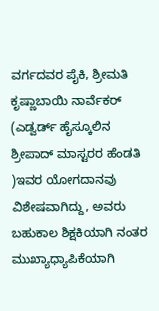ವರ್ಗದವರ ಪೈಕಿ, ಶ್ರೀಮತಿ ಕೃಷ್ಣಾಬಾಯಿ ನಾರ್ವೆಕರ್ (ಎಡ್ವರ್ಡ್ ಹೈಸ್ಕೂಲಿನ ಶ್ರೀಪಾದ್ ಮಾಸ್ಟರರ ಹೆಂಡತಿ )ಇವರ ಯೋಗದಾನವು ವಿಶೇಷವಾಗಿದ್ದು, ಅವರು ಬಹುಕಾಲ ಶಿಕ್ಷಕಿಯಾಗಿ ನಂತರ ಮುಖ್ಯಾಧ್ಯಾಪಿಕೆಯಾಗಿ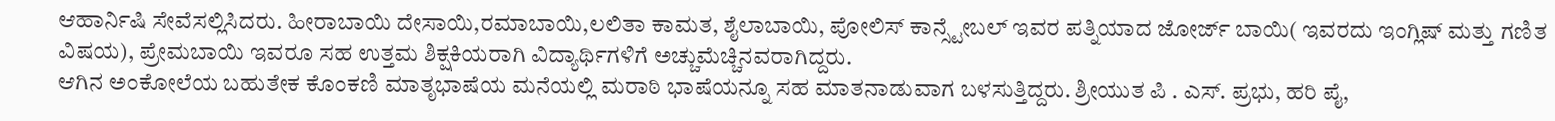ಆಹಾರ್ನಿಷಿ ಸೇವೆಸಲ್ಲಿಸಿದರು. ಹೀರಾಬಾಯಿ ದೇಸಾಯಿ,ರಮಾಬಾಯಿ,ಲಲಿತಾ ಕಾಮತ, ಶೈಲಾಬಾಯಿ, ಪೋಲಿಸ್ ಕಾನ್ಸ್ಟೇಬಲ್ ಇವರ ಪತ್ನಿಯಾದ ಜೋರ್ಜ್ ಬಾಯಿ( ಇವರದು ಇಂಗ್ಲಿಷ್ ಮತ್ತು ಗಣಿತ ವಿಷಯ), ಪ್ರೇಮಬಾಯಿ ಇವರೂ ಸಹ ಉತ್ತಮ ಶಿಕ್ಷಕಿಯರಾಗಿ ವಿದ್ಯಾರ್ಥಿಗಳಿಗೆ ಅಚ್ಚುಮೆಚ್ಚಿನವರಾಗಿದ್ದರು.
ಆಗಿನ ಅಂಕೋಲೆಯ ಬಹುತೇಕ ಕೊಂಕಣಿ ಮಾತೃಭಾಷೆಯ ಮನೆಯಲ್ಲಿ ಮರಾಠಿ ಭಾಷೆಯನ್ನೂ ಸಹ ಮಾತನಾಡುವಾಗ ಬಳಸುತ್ತಿದ್ದರು. ಶ್ರೀಯುತ ಪಿ . ಎಸ್. ಪ್ರಭು, ಹರಿ ಪೈ,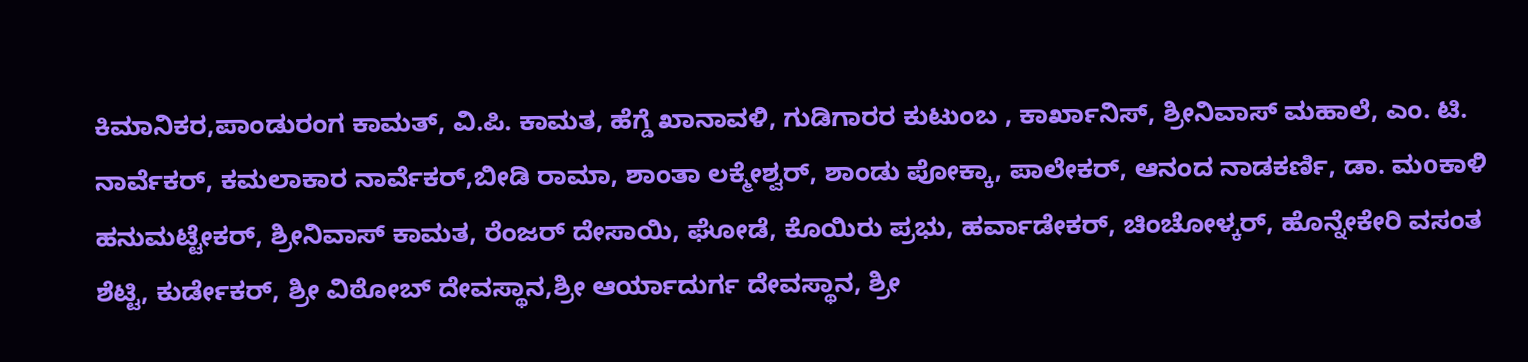ಕಿಮಾನಿಕರ,ಪಾಂಡುರಂಗ ಕಾಮತ್, ವಿ.ಪಿ. ಕಾಮತ, ಹೆಗ್ಡೆ ಖಾನಾವಳಿ, ಗುಡಿಗಾರರ ಕುಟುಂಬ , ಕಾರ್ಖಾನಿಸ್, ಶ್ರೀನಿವಾಸ್ ಮಹಾಲೆ, ಎಂ. ಟಿ. ನಾರ್ವೆಕರ್, ಕಮಲಾಕಾರ ನಾರ್ವೆಕರ್,ಬೀಡಿ ರಾಮಾ, ಶಾಂತಾ ಲಕ್ಮೇಶ್ವರ್, ಶಾಂಡು ಪೋಕ್ಕಾ, ಪಾಲೇಕರ್, ಆನಂದ ನಾಡಕರ್ಣಿ, ಡಾ. ಮoಕಾಳಿ ಹನುಮಟ್ಟೇಕರ್, ಶ್ರೀನಿವಾಸ್ ಕಾಮತ, ರೆಂಜರ್ ದೇಸಾಯಿ, ಘೋಡೆ, ಕೊಯಿರು ಪ್ರಭು, ಹರ್ವಾಡೇಕರ್, ಚಿಂಚೋಳ್ಕರ್, ಹೊನ್ನೇಕೇರಿ ವಸಂತ ಶೆಟ್ಟಿ, ಕುರ್ಡೇಕರ್, ಶ್ರೀ ವಿಠೋಬ್ ದೇವಸ್ಥಾನ,ಶ್ರೀ ಆರ್ಯಾದುರ್ಗ ದೇವಸ್ಥಾನ, ಶ್ರೀ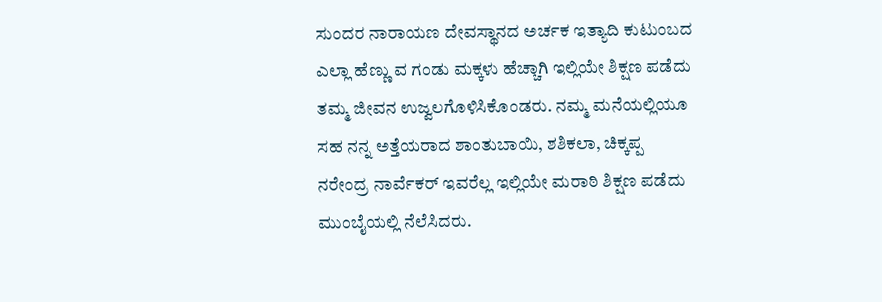ಸುಂದರ ನಾರಾಯಣ ದೇವಸ್ಥಾನದ ಅರ್ಚಕ ಇತ್ಯಾದಿ ಕುಟುಂಬದ ಎಲ್ಲಾ ಹೆಣ್ಣು ವ ಗಂಡು ಮಕ್ಕಳು ಹೆಚ್ಚಾಗಿ ಇಲ್ಲಿಯೇ ಶಿಕ್ಷಣ ಪಡೆದು ತಮ್ಮ ಜೀವನ ಉಜ್ವಲಗೊಳಿಸಿಕೊಂಡರು. ನಮ್ಮ ಮನೆಯಲ್ಲಿಯೂ ಸಹ ನನ್ನ ಅತ್ತೆಯರಾದ ಶಾಂತುಬಾಯಿ, ಶಶಿಕಲಾ, ಚಿಕ್ಕಪ್ಪ ನರೇಂದ್ರ ನಾರ್ವೆಕರ್ ಇವರೆಲ್ಲ ಇಲ್ಲಿಯೇ ಮರಾಠಿ ಶಿಕ್ಷಣ ಪಡೆದು ಮುಂಬೈಯಲ್ಲಿ ನೆಲೆಸಿದರು.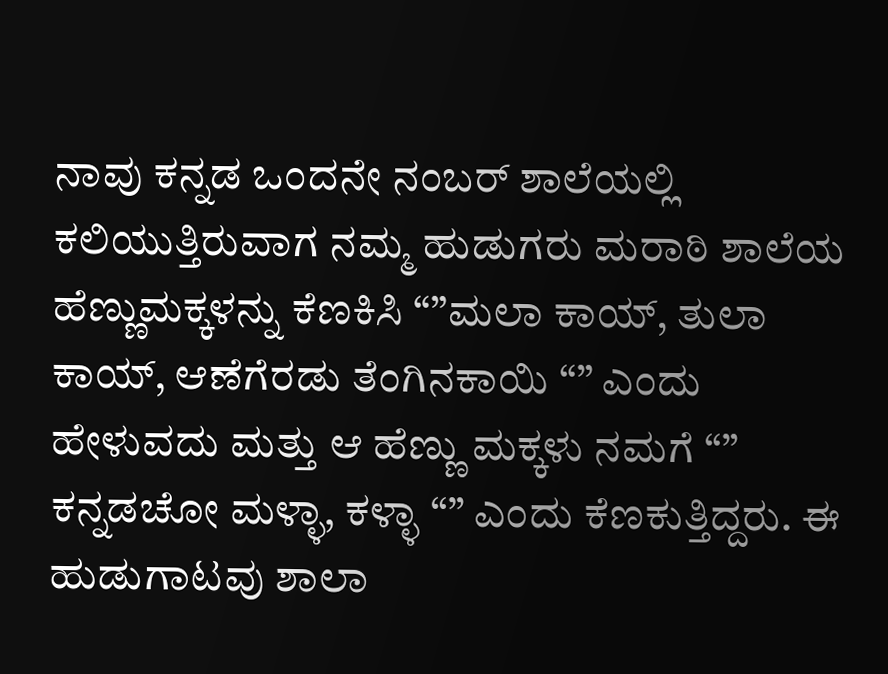ನಾವು ಕನ್ನಡ ಒಂದನೇ ನಂಬರ್ ಶಾಲೆಯಲ್ಲಿ ಕಲಿಯುತ್ತಿರುವಾಗ ನಮ್ಮ ಹುಡುಗರು ಮರಾಠಿ ಶಾಲೆಯ ಹೆಣ್ಣುಮಕ್ಕಳನ್ನು ಕೆಣಕಿಸಿ “”ಮಲಾ ಕಾಯ್, ತುಲಾ ಕಾಯ್, ಆಣೆಗೆರಡು ತೆಂಗಿನಕಾಯಿ “” ಎಂದು ಹೇಳುವದು ಮತ್ತು ಆ ಹೆಣ್ಣು ಮಕ್ಕಳು ನಮಗೆ “” ಕನ್ನಡಚೋ ಮಳ್ಳಾ, ಕಳ್ಳಾ “” ಎಂದು ಕೆಣಕುತ್ತಿದ್ದರು. ಈ ಹುಡುಗಾಟವು ಶಾಲಾ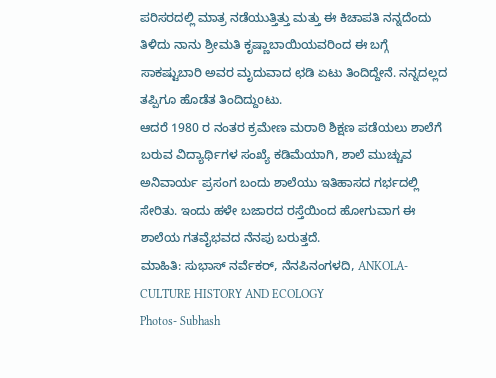ಪರಿಸರದಲ್ಲಿ ಮಾತ್ರ ನಡೆಯುತ್ತಿತ್ತು ಮತ್ತು ಈ ಕಿಚಾಪತಿ ನನ್ನದೆಂದು ತಿಳಿದು ನಾನು ಶ್ರೀಮತಿ ಕೃಷ್ಣಾಬಾಯಿಯವರಿಂದ ಈ ಬಗ್ಗೆ ಸಾಕಷ್ಟುಬಾರಿ ಅವರ ಮೃದುವಾದ ಛಡಿ ಏಟು ತಿಂದಿದ್ದೇನೆ. ನನ್ನದಲ್ಲದ ತಪ್ಪಿಗೂ ಹೊಡೆತ ತಿಂದಿದ್ದುoಟು.
ಆದರೆ 1980 ರ ನಂತರ ಕ್ರಮೇಣ ಮರಾಠಿ ಶಿಕ್ಷಣ ಪಡೆಯಲು ಶಾಲೆಗೆ ಬರುವ ವಿದ್ಯಾರ್ಥಿಗಳ ಸಂಖ್ಯೆ ಕಡಿಮೆಯಾಗಿ, ಶಾಲೆ ಮುಚ್ಚುವ ಅನಿವಾರ್ಯ ಪ್ರಸಂಗ ಬಂದು ಶಾಲೆಯು ಇತಿಹಾಸದ ಗರ್ಭದಲ್ಲಿ ಸೇರಿತು. ಇಂದು ಹಳೇ ಬಜಾರದ ರಸ್ತೆಯಿಂದ ಹೋಗುವಾಗ ಈ ಶಾಲೆಯ ಗತವೈಭವದ ನೆನಪು ಬರುತ್ತದೆ.
ಮಾಹಿತಿ: ಸುಭಾಸ್ ನರ್ವೆಕರ್, ನೆನಪಿನಂಗಳದಿ, ANKOLA- CULTURE HISTORY AND ECOLOGY
Photos- Subhash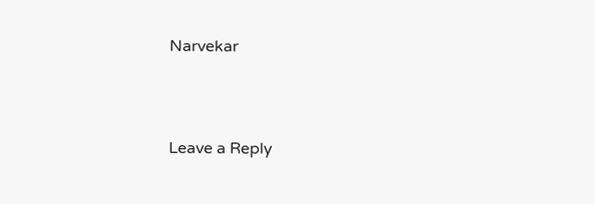Narvekar



Leave a Reply